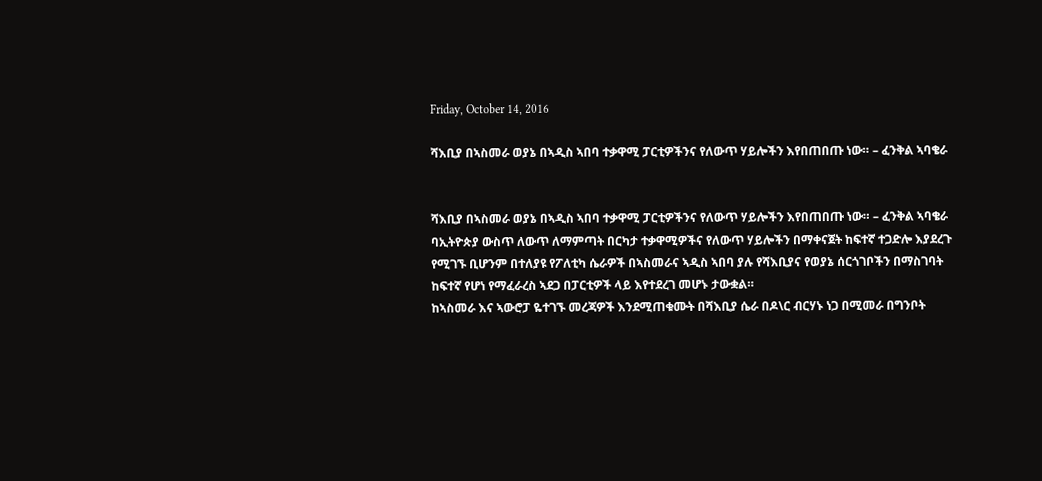Friday, October 14, 2016

ሻእቢያ በኣስመራ ወያኔ በኣዲስ ኣበባ ተቃዋሚ ፓርቲዎችንና የለውጥ ሃይሎችን እየበጠበጡ ነው። – ፈንቅል ኣባቄራ


ሻእቢያ በኣስመራ ወያኔ በኣዲስ ኣበባ ተቃዋሚ ፓርቲዎችንና የለውጥ ሃይሎችን እየበጠበጡ ነው። – ፈንቅል ኣባቄራ
ባኢትዮጵያ ውስጥ ለውጥ ለማምጣት በርካታ ተቃዋሚዎችና የለውጥ ሃይሎችን በማቀናጀት ከፍተኛ ተጋድሎ እያደረጉ የሚገኙ ቢሆንም በተለያዩ የፖለቲካ ሴራዎች በኣስመራና ኣዲስ ኣበባ ያሉ የሻእቢያና የወያኔ ሰርጎገቦችን በማስገባት ከፍተኛ የሆነ የማፈራረስ ኣደጋ በፓርቲዎች ላይ እየተደረገ መሆኑ ታውቋል።
ከኣስመራ እና ኣውሮፓ ዬተገኙ መረጃዎች እንደሚጠቁሙት በሻእቢያ ሴራ በዶ\ር ብርሃኑ ነጋ በሚመራ በግንቦት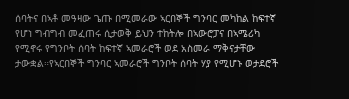ሰባትና በኣቶ መዓዛው ጌጡ በሚመራው ኣርበኞች ግንባር መካከል ከፍተኛ የሆነ ግብግብ መፈጠሩ ሲታወቅ ይህን ተከትሎ በኣውሮፓና በኣሜሪካ የሚኖሩ የግንቦት ሰባት ከፍተኛ ኣመራሮች ወደ አስመራ ማቅናታቸው ታውቋል።የኣርበኞች ግንባር ኣመራሮች ግንቦት ሰባት ሃያ የሚሆኑ ወታደሮች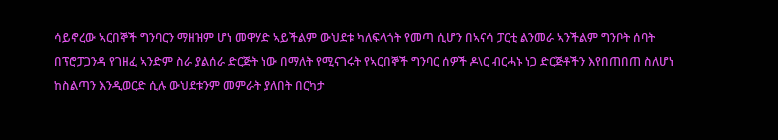ሳይኖረው ኣርበኞች ግንባርን ማዘዝም ሆነ መዋሃድ ኣይችልም ውህደቱ ካለፍላጎት የመጣ ሲሆን በኣናሳ ፓርቲ ልንመራ ኣንችልም ግንቦት ሰባት በፕሮፓጋንዳ የገዘፈ ኣንድም ስራ ያልሰራ ድርጅት ነው በማለት የሚናገሩት የኣርበኞች ግንባር ሰዎች ዶ\ር ብርሓኑ ነጋ ድርጅቶችን እየበጠበጠ ስለሆነ ከስልጣን እንዲወርድ ሲሉ ውህደቱንም መምራት ያለበት በርካታ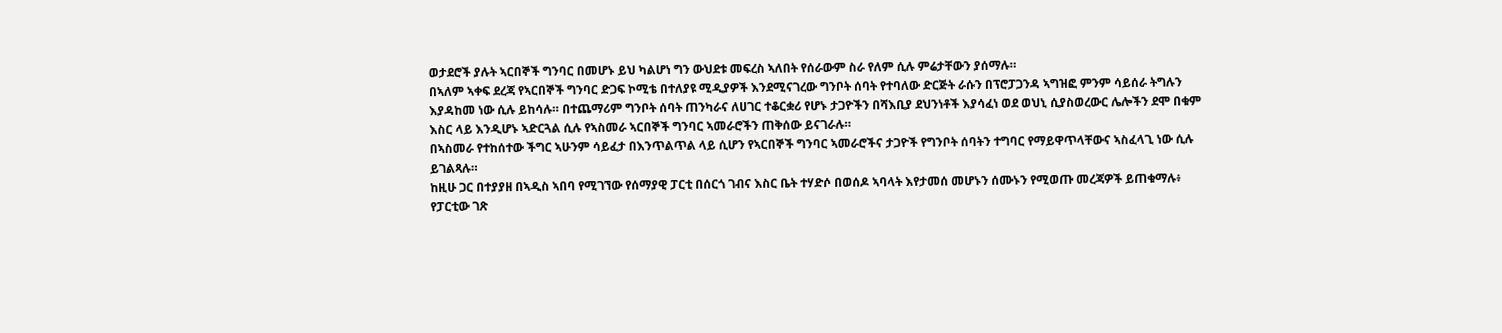ወታደሮች ያሉት ኣርበኞች ግንባር በመሆኑ ይህ ካልሆነ ግን ውህደቱ መፍረስ ኣለበት የሰራውም ስራ የለም ሲሉ ምሬታቸውን ያሰማሉ።
በኣለም ኣቀፍ ደረጃ የኣርበኞች ግንባር ድጋፍ ኮሚቴ በተለያዩ ሚዲያዎች እንደሚናገረው ግንቦት ሰባት የተባለው ድርጅት ራሱን በፕሮፓጋንዳ ኣግዝፎ ምንም ሳይሰራ ትግሉን እያዳከመ ነው ሲሉ ይከሳሉ። በተጨማሪም ግንቦት ሰባት ጠንካራና ለሀገር ተቆርቋሪ የሆኑ ታጋዮችን በሻእቢያ ደህንነቶች እያሳፈነ ወደ ወህኒ ሲያስወረውር ሌሎችን ደሞ በቁም እስር ላይ እንዲሆኑ ኣድርጓል ሲሉ የኣስመራ ኣርበኞች ግንባር ኣመራሮችን ጠቅሰው ይናገራሉ።
በኣስመራ የተከሰተው ችግር ኣሁንም ሳይፈታ በእንጥልጥል ላይ ሲሆን የኣርበኞች ግንባር ኣመራሮችና ታጋዮች የግንቦት ሰባትን ተግባር የማይዋጥላቸውና ኣስፈላጊ ነው ሲሉ ይገልጻሉ።
ከዚሁ ጋር በተያያዘ በኣዲስ ኣበባ የሚገኘው የሰማያዊ ፓርቲ በሰርጎ ገብና እስር ቤት ተሃድሶ በወሰዶ ኣባላት እየታመሰ መሆኑን ሰሙኑን የሚወጡ መረጃዎች ይጠቁማሉ፥ የፓርቲው ገጽ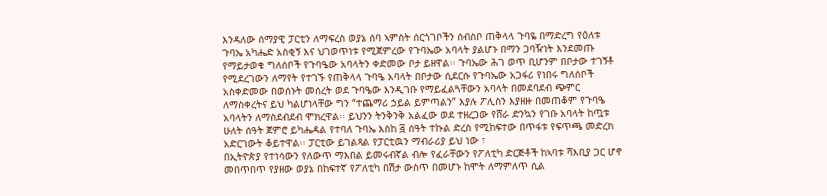እንዳለው ሰማያዊ ፓርቲን ለማፍረስ ወያኔ ሰባ ኣምስት ሰርጎገቦችን ሰብስቦ ጠቅላላ ጉባዬ በማድረግ የዕለቱ ጉባኤ አካሔድ አስቂኝ እና ህገወጥነቱ የሚጀምረው የጉባኤው አባላት ያልሆኑ በማን ጋባዥነት እንደመጡ የማይታወቁ ግለሰቦች የጉባዔው አባላትን ቀድመው ቦታ ይዘዋል፡፡ ጉባኤው ሕገ ወጥ ቢሆንም በቦታው ተገኝቶ የሚደረገውን ለማየት የተገኙ የጠቅላላ ጉባዔ አባላት በቦታው ሲደርሱ የጉባኤው አጋፋሪ የነበሩ ግለሰቦች አስቀድመው በወሰኑት መሰረት ወደ ጉባዔው እንዲገቡ የማይፈልጓቸውን አባላት በመደባደብ ጭምር ለማስቀረትና ይህ ካልሆነላቸው ግን “ተጨማሪ ኃይል ይምጣልን” እያሉ ፖሊስን እያዘዙ በመጠቆም የጉባዔ አባላትን ለማስደብደብ ሞክረዋል፡፡ ይህንን ትንቅንቅ አልፈው ወደ ተዘረጋው የሸራ ድንኳን የገቡ አባላት ከጧቱ ሁለት ሰዓት ጀምሮ ይካሔዳል የተባለ ጉባኤ እስከ ፭ ሰዓት ተኩል ድረስ የሚከፍተው በጥፋቱ የፍጥጫ መድረክ አድርገውት ቆይተዋል፡፡ ፓርቲው ይገልጻል የፓርቲዉን ማብራሪያ ይህ ነው ፣
በኢትዮጵያ የተነሳውን የለውጥ ማእበል ይመሩብኛል ብሎ የፈራቸውን የፖለቲካ ድርጅቶች ከኣባቱ ሻእቢያ ጋር ሆኖ መበጥበጥ የያዘው ወያኔ በከፍተኛ የፖለቲካ በሽታ ውስጥ በመሆኑ ከሞት ለማምለጥ ሲል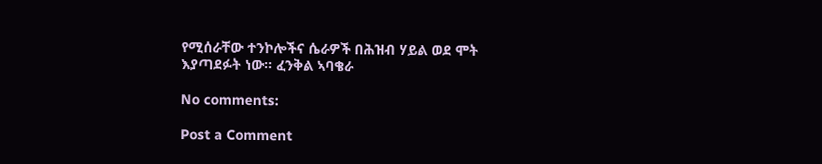የሚሰራቸው ተንኮሎችና ሴራዎች በሕዝብ ሃይል ወደ ሞት እያጣደፉት ነው። ፈንቅል ኣባቄራ

No comments:

Post a Comment